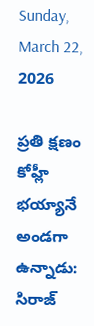Sunday, March 22, 2026

ప్రతి క్షణం కోహ్లీ భయ్యానే అండగా ఉన్నాడు: సిరాజ్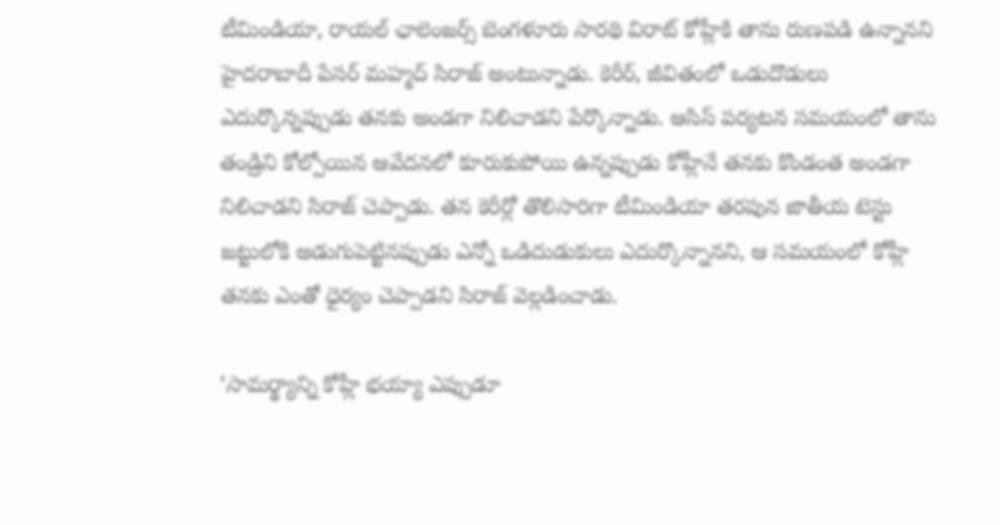టీమిండియా, రాయల్ ఛాలెంజర్స్‌ బెంగళూరు సారథి విరాట్‌ కోహ్లీకి తాను రుణపడి ఉన్నానని హైదరాబాదీ పేసర్ మహ్మద్‌ సిరాజ్‌ అంటున్నాడు. కెరీర్‌, జీవితంలో ఒడుదొడులు ఎదుర్కొన్నప్పుడు తనకు అండగా నిలిచాడని పేర్కొన్నాడు. ఆసిస్ పర్యటన సమయంలో తాను తండ్రిని కోల్పోయిన ఆవేదనలో కూరుకుపోయి ఉన్నప్పుడు కోహ్లీనే తనకు కొండంత అండగా నిలిచాడని సిరాజ్ చెప్పాడు. తన కెరీర్లో తొలిసారిగా టీమిండియా తరపున జాతీయ టెస్టు జట్టులోకి అడుగుపెట్టినప్పుడు ఎన్నో ఒడిదుడుకులు ఎదుర్కొన్నానని, ఆ సమయంలో కోహ్లీ తనకు ఎంతో ధైర్యం చెప్పాడని సిరాజ్ వెల్లడించాడు.

‘సామర్థ్యాన్ని కోహ్లీ భయ్యా ఎప్పుడూ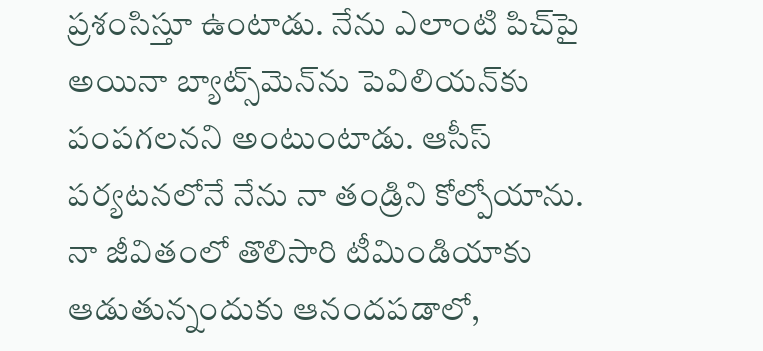ప్రశంసిస్తూ ఉంటాడు. నేను ఎలాంటి పిచ్‌పై అయినా బ్యాట్స్‌మెన్‌ను పెవిలియన్‌కు పంపగలనని అంటుంటాడు. ఆసీస్ పర్యటనలోనే నేను నా తండ్రిని కోల్పోయాను. నా జీవితంలో తొలిసారి టీమిండియాకు ఆడుతున్నందుకు ఆనందపడాలో,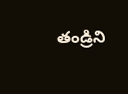తండ్రిని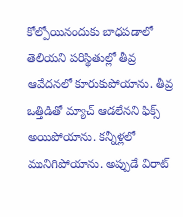కోల్పోయినందుకు బాధపడాలో తెలియని పరిస్థితుల్లో తీవ్ర ఆవేదనలో కూరుకుపోయాను. తీవ్ర ఒత్తిడితో మ్యాచ్ ఆడలేనని ఫిక్స్ అయిపోయాను. కన్నీళ్లలో మునిగిపోయాను. అప్పుడే విరాట్‌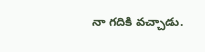నా గదికి వచ్చాడు.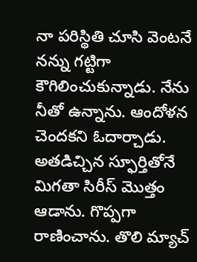నా పరిస్థితి చూసి వెంటనే నన్ను గట్టిగా కౌగిలించుకున్నాడు. నేను నీతో ఉన్నాను. ఆందోళన చెందకని ఓదార్చాడు. అతడిచ్చిన స్ఫూర్తితోనే మిగతా సిరీస్‌ మొత్తం ఆడాను. గొప్పగా రాణించాను. తొలి మ్యాచ్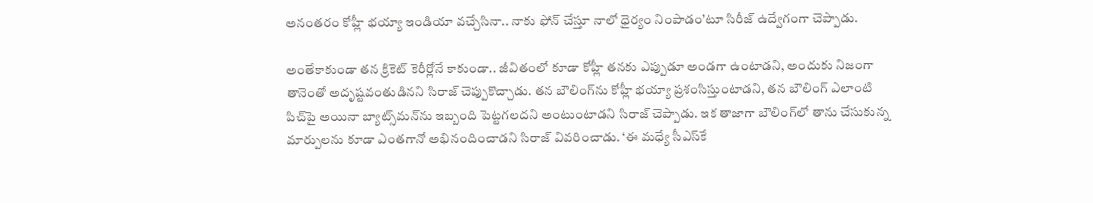అనంతరం కోహ్లీ భయ్యా ఇండియా వచ్చేసినా.. నాకు ఫోన్ చేస్తూ నాలో ధైర్యం నింపాడం’టూ సిరీజ్ ఉద్వేగంగా చెప్పాడు.

అంతేకాకుండా తన క్రికెట్‌ కెరీర్లోనే కాకుండా.. జీవితంలో కూడా కోహ్లీ తనకు ఎప్పుడూ అండగా ఉంటాడని, అందుకు నిజంగా తానెంతో అదృష్టవంతుడినని సిరాజ్ చెప్పుకొచ్చాడు. తన బౌలింగ్‌ను కోహ్లీ భయ్యా ప్రశంసిస్తుంటాడని, తన బౌలింగ్ ఎలాంటి పిచ్‌పై అయినా బ్యాట్స్‌మన్‌ను ఇబ్బంది పెట్టగలదని అంటుంటాడని సిరాజ్ చెప్పాడు. ఇక తాజాగా బౌలింగ్‌లో తాను చేసుకున్న మార్పులను కూడా ఎంతగానో అభినందించాడని సిరాజ్ వివరించాడు. ‘ఈ మధ్యే సీఎస్‌కే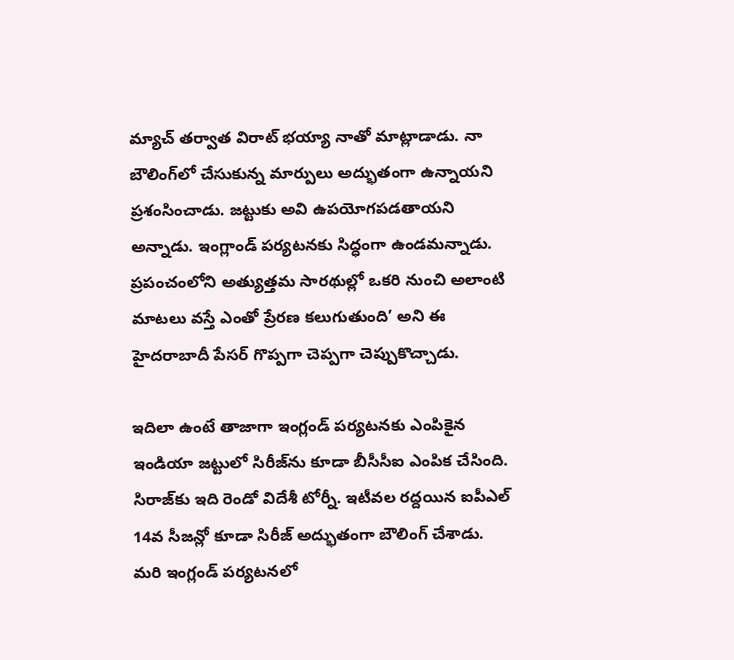మ్యాచ్‌ తర్వాత విరాట్ భయ్యా నాతో మాట్లాడాడు. నా బౌలింగ్‌లో చేసుకున్న మార్పులు అద్భుతంగా ఉన్నాయని ప్రశంసించాడు. జట్టుకు అవి ఉపయోగపడతాయని అన్నాడు. ఇంగ్లాండ్‌ పర్యటనకు సిద్ధంగా ఉండమన్నాడు. ప్రపంచంలోని అత్యుత్తమ సారథుల్లో ఒకరి నుంచి అలాంటి మాటలు వస్తే ఎంతో ప్రేరణ కలుగుతుంది’ అని ఈ హైదరాబాదీ పేసర్ గొప్పగా చెప్పగా చెప్పుకొచ్చాడు.

ఇదిలా ఉంటే తాజాగా ఇంగ్లండ్ పర్యటనకు ఎంపికైన ఇండియా జట్టులో సిరీజ్‌ను కూడా బీసీసీఐ ఎంపిక చేసింది. సిరాజ్‌కు ఇది రెండో విదేశీ టోర్నీ. ఇటీవల రద్దయిన ఐపీఎల్ 14వ సీజన్లో కూడా సిరీజ్ అద్భుతంగా బౌలింగ్ చేశాడు. మరి ఇంగ్లండ్ పర్యటనలో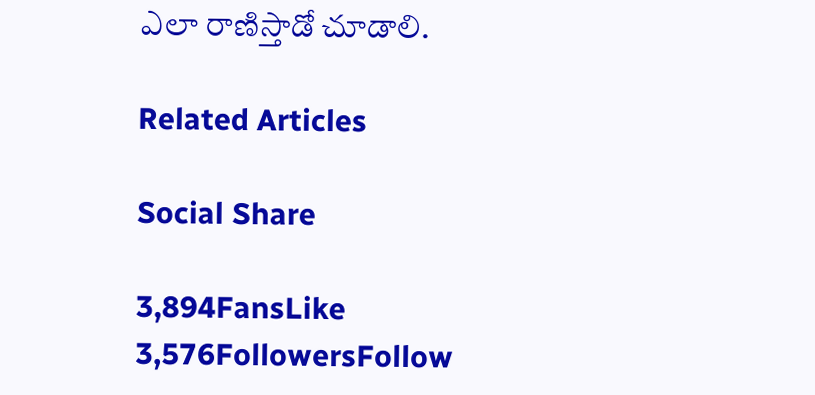ఎలా రాణిస్తాడో చూడాలి.

Related Articles

Social Share

3,894FansLike
3,576FollowersFollow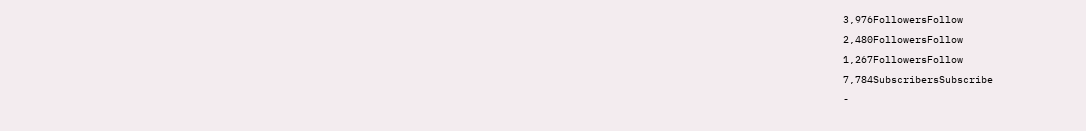3,976FollowersFollow
2,480FollowersFollow
1,267FollowersFollow
7,784SubscribersSubscribe
-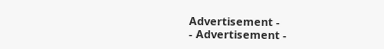Advertisement -
- Advertisement -